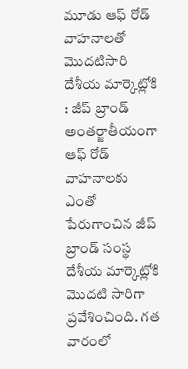మూడు ఆఫ్ రోడ్ వాహనాలతో మొదటిసారి దేశీయ మార్కెట్లోకి : జీప్ బ్రాండ్
అంతర్జాతీయంగా ఆఫ్ రోడ్ వాహనాలకు ఎంతో పేరుగాంచిన జీప్ బ్రాండ్ సంస్థ దేశీయ మార్కెట్లోకి మొదటి సారిగా ప్రవేశించింది. గత వారంలో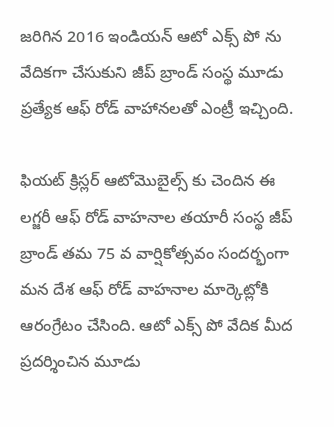జరిగిన 2016 ఇండియన్ ఆటో ఎక్స్ పో ను వేదికగా చేసుకుని జీప్ బ్రాండ్ సంస్థ మూడు ప్రత్యేక ఆఫ్ రోడ్ వాహానలతో ఎంట్రీ ఇచ్చింది.

ఫియట్ క్రిస్లర్ ఆటోమొబైల్స్ కు చెందిన ఈ లగ్జరీ ఆఫ్ రోడ్ వాహనాల తయారీ సంస్థ జీప్ బ్రాండ్ తమ 75 వ వార్షికోత్సవం సందర్భంగా మన దేశ ఆఫ్ రోడ్ వాహనాల మార్కెట్లోకి ఆరంగ్రేటం చేసింది. ఆటో ఎక్స్ పో వేదిక మీద ప్రదర్శించిన మూడు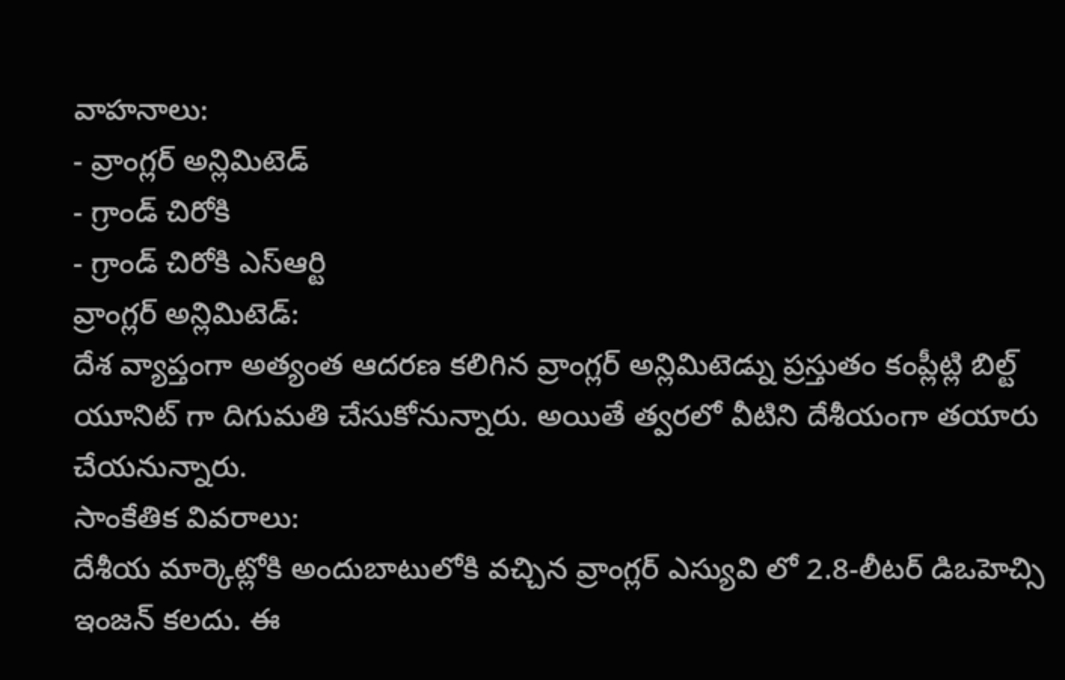వాహనాలు:
- వ్రాంగ్లర్ అన్లిమిటెడ్
- గ్రాండ్ చిరోకి
- గ్రాండ్ చిరోకి ఎస్ఆర్టి
వ్రాంగ్లర్ అన్లిమిటెడ్:
దేశ వ్యాప్తంగా అత్యంత ఆదరణ కలిగిన వ్రాంగ్లర్ అన్లిమిటెడ్ను ప్రస్తుతం కంప్లీట్లి బిల్ట్ యూనిట్ గా దిగుమతి చేసుకోనున్నారు. అయితే త్వరలో వీటిని దేశీయంగా తయారు చేయనున్నారు.
సాంకేతిక వివరాలు:
దేశీయ మార్కెట్లోకి అందుబాటులోకి వచ్చిన వ్రాంగ్లర్ ఎస్యువి లో 2.8-లీటర్ డిఒహెచ్సి ఇంజన్ కలదు. ఈ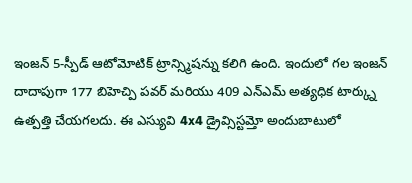ఇంజన్ 5-స్పీడ్ ఆటోమోటిక్ ట్రాన్స్మిషన్ను కలిగి ఉంది. ఇందులో గల ఇంజన్ దాదాపుగా 177 బిహెచ్పి పవర్ మరియు 409 ఎన్ఎమ్ అత్యధిక టార్క్ను ఉత్పత్తి చేయగలదు. ఈ ఎస్యువి 4x4 డ్రైవ్సిస్టమ్తో అందుబాటులో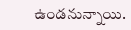ఉండనున్నాయి.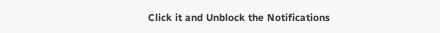Click it and Unblock the Notifications